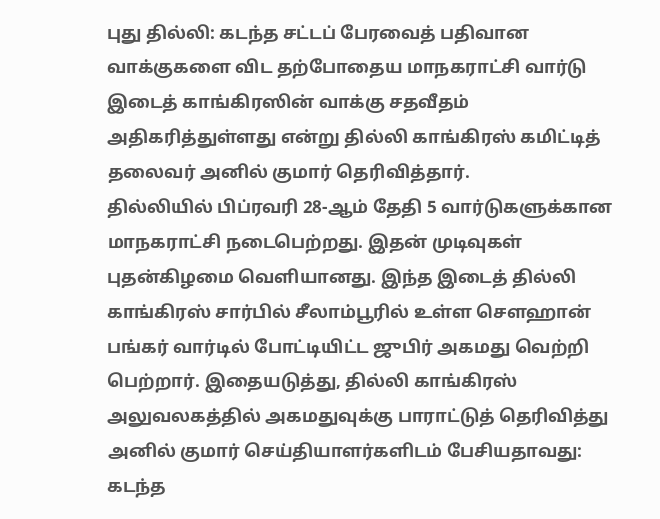புது தில்லி: கடந்த சட்டப் பேரவைத் பதிவான வாக்குகளை விட தற்போதைய மாநகராட்சி வார்டு இடைத் காங்கிரஸின் வாக்கு சதவீதம் அதிகரித்துள்ளது என்று தில்லி காங்கிரஸ் கமிட்டித் தலைவர் அனில் குமார் தெரிவித்தார்.
தில்லியில் பிப்ரவரி 28-ஆம் தேதி 5 வார்டுகளுக்கான மாநகராட்சி நடைபெற்றது. இதன் முடிவுகள் புதன்கிழமை வெளியானது. இந்த இடைத் தில்லி காங்கிரஸ் சார்பில் சீலாம்பூரில் உள்ள செளஹான் பங்கர் வார்டில் போட்டியிட்ட ஜுபிர் அகமது வெற்றி பெற்றார். இதையடுத்து, தில்லி காங்கிரஸ் அலுவலகத்தில் அகமதுவுக்கு பாராட்டுத் தெரிவித்து அனில் குமார் செய்தியாளர்களிடம் பேசியதாவது:
கடந்த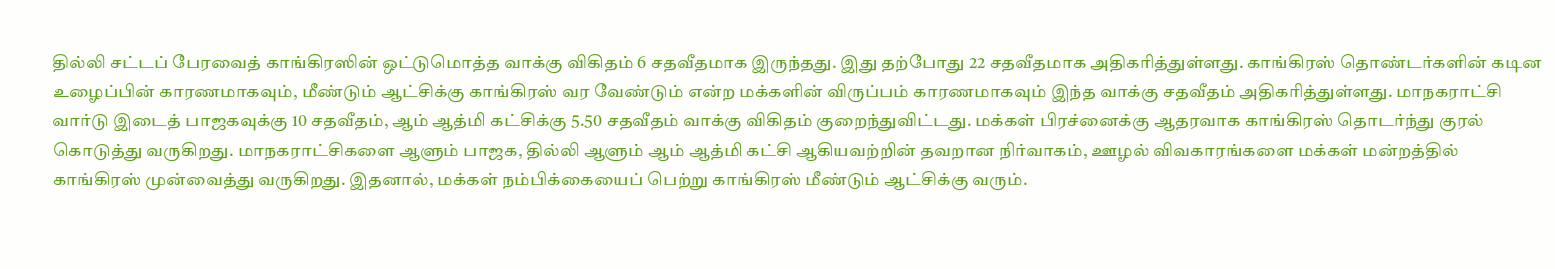தில்லி சட்டப் பேரவைத் காங்கிரஸின் ஒட்டுமொத்த வாக்கு விகிதம் 6 சதவீதமாக இருந்தது. இது தற்போது 22 சதவீதமாக அதிகரித்துள்ளது. காங்கிரஸ் தொண்டர்களின் கடின உழைப்பின் காரணமாகவும், மீண்டும் ஆட்சிக்கு காங்கிரஸ் வர வேண்டும் என்ற மக்களின் விருப்பம் காரணமாகவும் இந்த வாக்கு சதவீதம் அதிகரித்துள்ளது. மாநகராட்சி வார்டு இடைத் பாஜகவுக்கு 10 சதவீதம், ஆம் ஆத்மி கட்சிக்கு 5.50 சதவீதம் வாக்கு விகிதம் குறைந்துவிட்டது. மக்கள் பிரச்னைக்கு ஆதரவாக காங்கிரஸ் தொடர்ந்து குரல் கொடுத்து வருகிறது. மாநகராட்சிகளை ஆளும் பாஜக, தில்லி ஆளும் ஆம் ஆத்மி கட்சி ஆகியவற்றின் தவறான நிர்வாகம், ஊழல் விவகாரங்களை மக்கள் மன்றத்தில் காங்கிரஸ் முன்வைத்து வருகிறது. இதனால், மக்கள் நம்பிக்கையைப் பெற்று காங்கிரஸ் மீண்டும் ஆட்சிக்கு வரும்.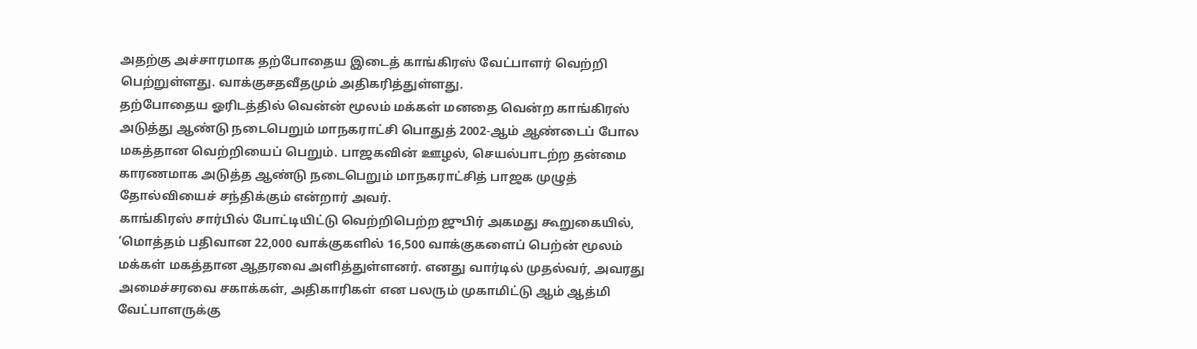அதற்கு அச்சாரமாக தற்போதைய இடைத் காங்கிரஸ் வேட்பாளர் வெற்றி பெற்றுள்ளது. வாக்குசதவீதமும் அதிகரித்துள்ளது.
தற்போதைய ஓரிடத்தில் வென்ன் மூலம் மக்கள் மனதை வென்ற காங்கிரஸ் அடுத்து ஆண்டு நடைபெறும் மாநகராட்சி பொதுத் 2002-ஆம் ஆண்டைப் போல மகத்தான வெற்றியைப் பெறும். பாஜகவின் ஊழல், செயல்பாடற்ற தன்மை காரணமாக அடுத்த ஆண்டு நடைபெறும் மாநகராட்சித் பாஜக முழுத் தோல்வியைச் சந்திக்கும் என்றார் அவர்.
காங்கிரஸ் சார்பில் போட்டியிட்டு வெற்றிபெற்ற ஜுபிர் அகமது கூறுகையில், ‘மொத்தம் பதிவான 22,000 வாக்குகளில் 16,500 வாக்குகளைப் பெற்ன் மூலம் மக்கள் மகத்தான ஆதரவை அளித்துள்ளனர். எனது வார்டில் முதல்வர், அவரது அமைச்சரவை சகாக்கள், அதிகாரிகள் என பலரும் முகாமிட்டு ஆம் ஆத்மி வேட்பாளருக்கு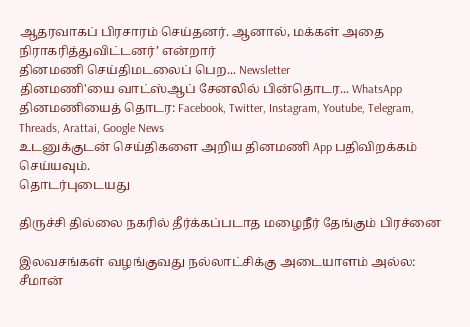ஆதரவாகப் பிரசாரம் செய்தனர். ஆனால், மக்கள் அதை நிராகரித்துவிட்டனர்’ என்றார்
தினமணி செய்திமடலைப் பெற... Newsletter
தினமணி'யை வாட்ஸ்ஆப் சேனலில் பின்தொடர... WhatsApp
தினமணியைத் தொடர: Facebook, Twitter, Instagram, Youtube, Telegram, Threads, Arattai, Google News
உடனுக்குடன் செய்திகளை அறிய தினமணி App பதிவிறக்கம் செய்யவும்.
தொடர்புடையது

திருச்சி தில்லை நகரில் தீர்க்கப்படாத மழைநீர் தேங்கும் பிரச்னை

இலவசங்கள் வழங்குவது நல்லாட்சிக்கு அடையாளம் அல்ல: சீமான்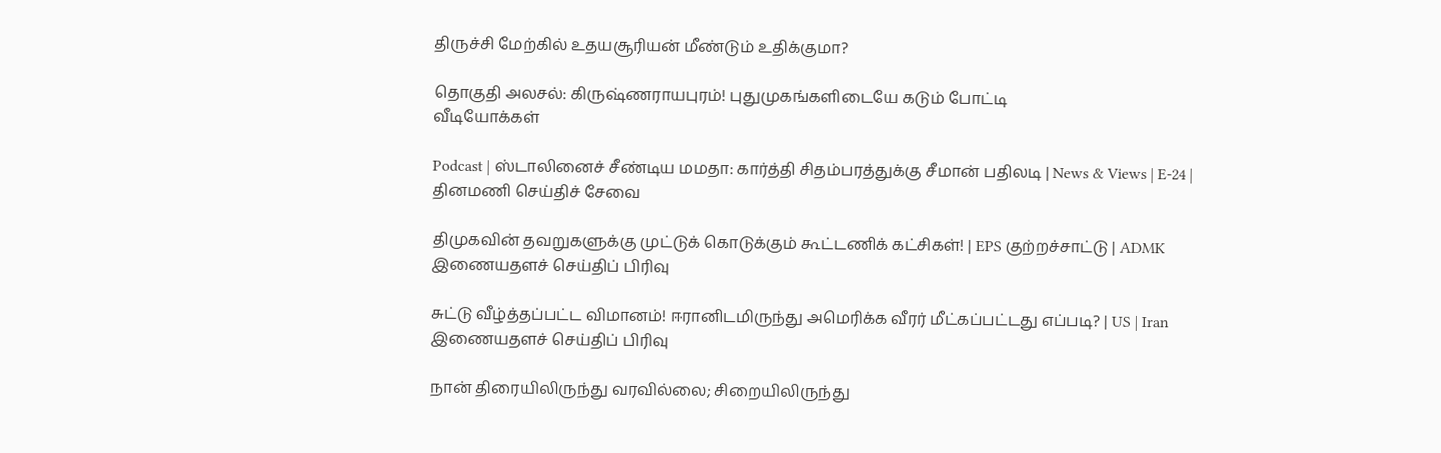திருச்சி மேற்கில் உதயசூரியன் மீண்டும் உதிக்குமா?

தொகுதி அலசல்: கிருஷ்ணராயபுரம்! புதுமுகங்களிடையே கடும் போட்டி
வீடியோக்கள்

Podcast | ஸ்டாலினைச் சீண்டிய மமதா: கார்த்தி சிதம்பரத்துக்கு சீமான் பதிலடி | News & Views | E-24 |
தினமணி செய்திச் சேவை

திமுகவின் தவறுகளுக்கு முட்டுக் கொடுக்கும் கூட்டணிக் கட்சிகள்! | EPS குற்றச்சாட்டு | ADMK
இணையதளச் செய்திப் பிரிவு

சுட்டு வீழ்த்தப்பட்ட விமானம்! ஈரானிடமிருந்து அமெரிக்க வீரர் மீட்கப்பட்டது எப்படி? | US | Iran
இணையதளச் செய்திப் பிரிவு

நான் திரையிலிருந்து வரவில்லை; சிறையிலிருந்து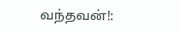வந்தவன்!: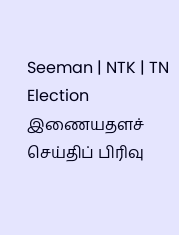Seeman | NTK | TN Election
இணையதளச் செய்திப் பிரிவு